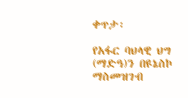ቀጥታ፡

የአፋር ባህላዊ ህግ (ማድዓ)ን በዩኔስኮ ማስመዝገብ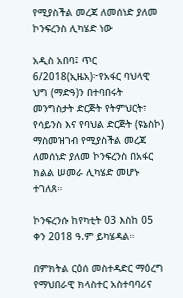የሚያስችል መረጃ ለመሰነድ ያለመ ኮንፍረንስ ሊካሄድ ነው

አዲስ አበባ፤ ጥር 6/2018(ኢዜአ)፦የአፋር ባህላዊ ህግ (ማድዓ)ን በተባበሩት መንግስታት ድርጅት የትምህርት፣ የሳይንስ እና የባህል ድርጅት (ዩኔስኮ) ማስመዝገብ የሚያስችል መረጃ ለመሰነድ ያለመ ኮንፍረንስ በአፋር ክልል ሠመራ ሊካሄድ መሆኑ ተገለጸ።

ኮንፍረንሱ ከየካቲት 03 እስከ 05 ቀን 2018 ዓ.ም ይካሄዳል።

በምክትል ርዕሰ መስተዳድር ማዕረግ የማህበራዊ ክላስተር አስተባባሪና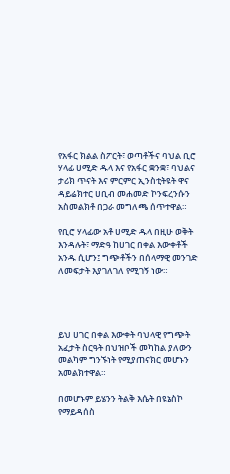የአፋር ክልል ስፖርት፣ ወጣቶችና ባህል ቢሮ ሃላፊ ሀሚድ ዱላ እና የአፋር ቋንቋ፣ ባህልና ታሪክ ጥናት እና ምርምር ኢንስቲትዩት ዋና ዳይሬክተር ሀቢብ መሐመድ ኮንፍረንሱን አስመልክቶ በጋራ መግለጫ ሰጥተዋል።

የቢሮ ሃላፊው አቶ ሀሚድ ዱላ በዚሁ ወቅት እንዳሉት፣ ማድዓ ከሀገር በቀል እውቀቶች አንዱ ሲሆን፤ ግጭቶችን በሰላማዊ መንገድ ለመፍታት እያገለገለ የሚገኝ ነው።




ይህ ሀገር በቀል እውቀት ባህላዊ የግጭት አፈታት ስርዓት በህዝቦች መካከል ያለውን መልካም ግንኙነት የሚያጠናክር መሆኑን አመልክተዋል።

በመሆኑም ይሄንን ትልቅ እሴት በዩኔስኮ የማይዳሰስ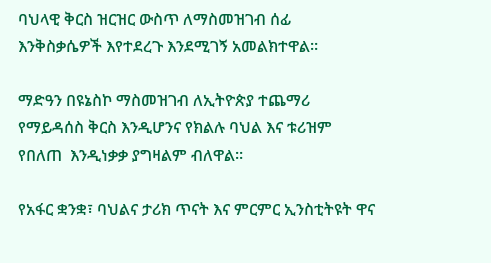ባህላዊ ቅርስ ዝርዝር ውስጥ ለማስመዝገብ ሰፊ እንቅስቃሴዎች እየተደረጉ እንደሚገኝ አመልክተዋል።

ማድዓን በዩኔስኮ ማስመዝገብ ለኢትዮጵያ ተጨማሪ የማይዳሰስ ቅርስ እንዲሆንና የክልሉ ባህል እና ቱሪዝም  የበለጠ  እንዲነቃቃ ያግዛልም ብለዋል።

የአፋር ቋንቋ፣ ባህልና ታሪክ ጥናት እና ምርምር ኢንስቲትዩት ዋና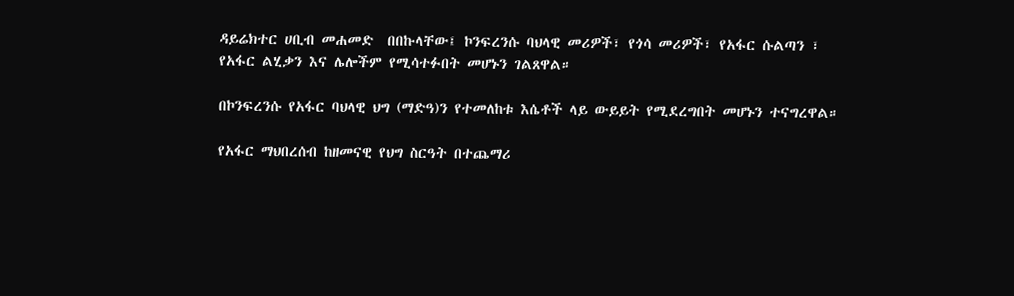ዳይሬክተር ሀቢብ መሐመድ  በበኩላቸው፤ ኮንፍረንሱ ባህላዊ መሪዎች፣ የጎሳ መሪዎች፣ የአፋር ሱልጣን ፣ የአፋር ልሂቃን እና ሌሎችም የሚሳተፉበት መሆኑን ገልጸዋል።

በኮንፍረንሱ የአፋር ባህላዊ ህግ (ማድዓ)ን የተመለከቱ እሴቶች ላይ ውይይት የሚደረግበት መሆኑን ተናግረዋል።

የአፋር ማህበረሰብ ከዘመናዊ የህግ ስርዓት በተጨማሪ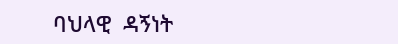ባህላዊ  ዳኝነት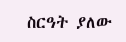ስርዓት ያለው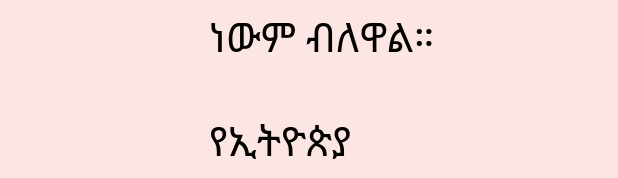ነውም ብለዋል።

የኢትዮጵያ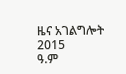ዜና አገልግሎት
2015
ዓ.ም